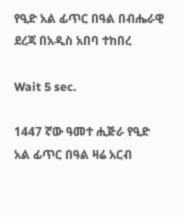የዒድ አል ፊጥር በዓል በብሔራዊ ደረጃ በአዲስ አበባ ተከበረ

Wait 5 sec.

1447 ኛው ዓመተ ሒጅራ የዒድ አል ፊጥር በዓል ዛሬ አርብ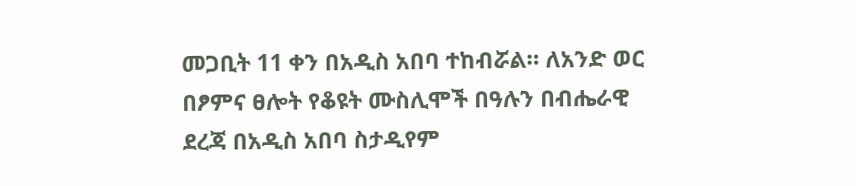መጋቢት 11 ቀን በአዲስ አበባ ተከብሯል። ለአንድ ወር በፆምና ፀሎት የቆዩት ሙስሊሞች በዓሉን በብሔራዊ ደረጃ በአዲስ አበባ ስታዲየም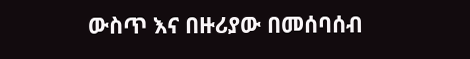ውስጥ እና በዙሪያው በመሰባሰብ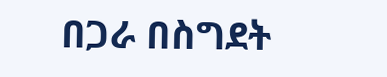በጋራ በስግደት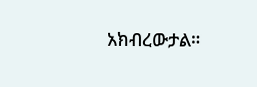አክብረውታል።